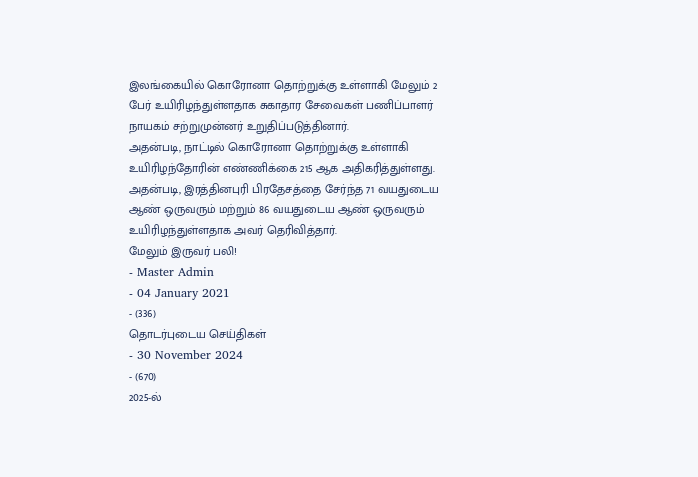இலங்கையில் கொரோனா தொற்றுக்கு உள்ளாகி மேலும் 2 பேர் உயிரிழந்துள்ளதாக சுகாதார சேவைகள் பணிப்பாளர் நாயகம் சற்றுமுன்னர் உறுதிப்படுத்தினார்.
அதன்படி, நாட்டில் கொரோனா தொற்றுக்கு உள்ளாகி உயிரிழந்தோரின் எண்ணிக்கை 215 ஆக அதிகரித்துள்ளது.
அதன்படி, இரத்தினபுரி பிரதேசத்தை சேர்ந்த 71 வயதுடைய ஆண் ஒருவரும் மற்றும் 86 வயதுடைய ஆண் ஒருவரும் உயிரிழந்துள்ளதாக அவர் தெரிவித்தார்.
மேலும் இருவர் பலி!
- Master Admin
- 04 January 2021
- (336)
தொடர்புடைய செய்திகள்
- 30 November 2024
- (670)
2025-ல்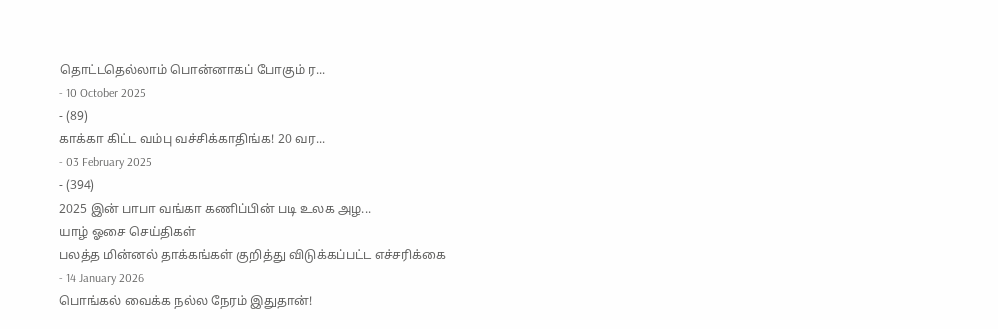தொட்டதெல்லாம் பொன்னாகப் போகும் ர...
- 10 October 2025
- (89)
காக்கா கிட்ட வம்பு வச்சிக்காதிங்க! 20 வர...
- 03 February 2025
- (394)
2025 இன் பாபா வங்கா கணிப்பின் படி உலக அழ...
யாழ் ஓசை செய்திகள்
பலத்த மின்னல் தாக்கங்கள் குறித்து விடுக்கப்பட்ட எச்சரிக்கை
- 14 January 2026
பொங்கல் வைக்க நல்ல நேரம் இதுதான்!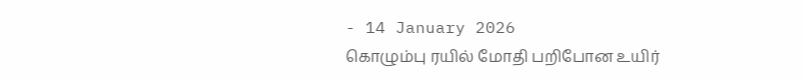- 14 January 2026
கொழும்பு ரயில் மோதி பறிபோன உயிர்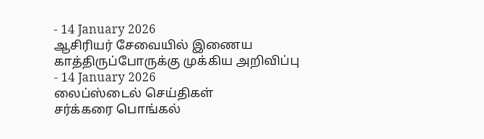- 14 January 2026
ஆசிரியர் சேவையில் இணைய காத்திருப்போருக்கு முக்கிய அறிவிப்பு
- 14 January 2026
லைப்ஸ்டைல் செய்திகள்
சர்க்கரை பொங்கல்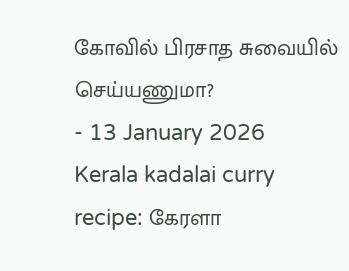கோவில் பிரசாத சுவையில் செய்யணுமா?
- 13 January 2026
Kerala kadalai curry recipe: கேரளா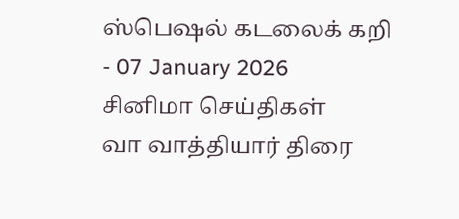ஸ்பெஷல் கடலைக் கறி
- 07 January 2026
சினிமா செய்திகள்
வா வாத்தியார் திரை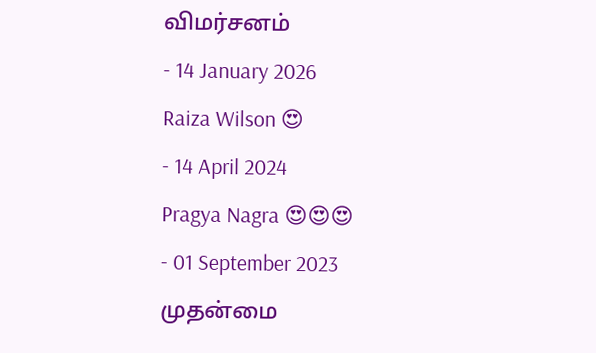விமர்சனம்
- 14 January 2026
Raiza Wilson 😍
- 14 April 2024
Pragya Nagra 😍😍😍
- 01 September 2023
முதன்மை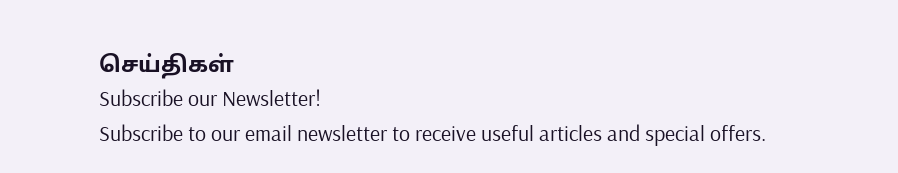செய்திகள்
Subscribe our Newsletter!
Subscribe to our email newsletter to receive useful articles and special offers.